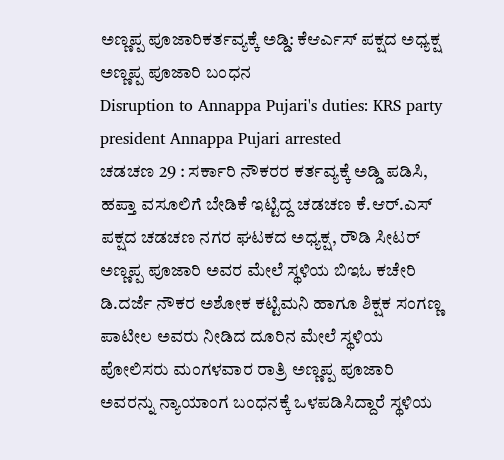ಅಣ್ಣಪ್ಪ ಪೂಜಾರಿಕರ್ತವ್ಯಕ್ಕೆ ಅಡ್ಡಿ: ಕೆಆರ್ಎಸ್ ಪಕ್ಷದ ಅಧ್ಯಕ್ಷ ಅಣ್ಣಪ್ಪ ಪೂಜಾರಿ ಬಂಧನ
Disruption to Annappa Pujari's duties: KRS party president Annappa Pujari arrested
ಚಡಚಣ 29 : ಸರ್ಕಾರಿ ನೌಕರರ ಕರ್ತವ್ಯಕ್ಕೆ ಅಡ್ಡಿ ಪಡಿಸಿ, ಹಪ್ತಾ ವಸೂಲಿಗೆ ಬೇಡಿಕೆ ಇಟ್ಟಿದ್ದ ಚಡಚಣ ಕೆ.ಆರ್.ಎಸ್ ಪಕ್ಷದ ಚಡಚಣ ನಗರ ಘಟಕದ ಅಧ್ಯಕ್ಷ, ರೌಡಿ ಸೀಟರ್ ಅಣ್ಣಪ್ಪ ಪೂಜಾರಿ ಅವರ ಮೇಲೆ ಸ್ಥಳಿಯ ಬಿಇಓ ಕಚೇರಿ ಡಿ.ದರ್ಜೆ ನೌಕರ ಅಶೋಕ ಕಟ್ಟಿಮನಿ ಹಾಗೂ ಶಿಕ್ಷಕ ಸಂಗಣ್ಣ ಪಾಟೀಲ ಅವರು ನೀಡಿದ ದೂರಿನ ಮೇಲೆ ಸ್ಥಳಿಯ ಪೋಲಿಸರು ಮಂಗಳವಾರ ರಾತ್ರಿ ಅಣ್ಣಪ್ಪ ಪೂಜಾರಿ ಅವರನ್ನು ನ್ಯಾಯಾಂಗ ಬಂಧನಕ್ಕೆ ಒಳಪಡಿಸಿದ್ದಾರೆ ಸ್ಥಳಿಯ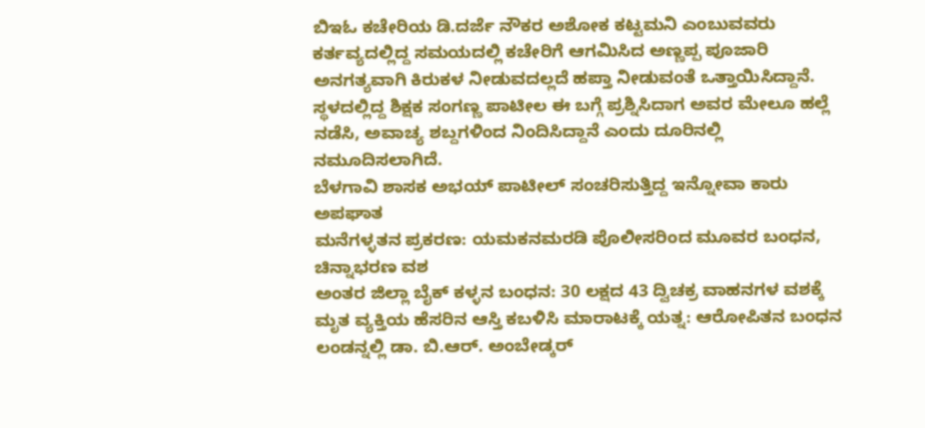ಬಿಇಓ ಕಚೇರಿಯ ಡಿ.ದರ್ಜೆ ನೌಕರ ಅಶೋಕ ಕಟ್ಟಮನಿ ಎಂಬುವವರು ಕರ್ತವ್ಯದಲ್ಲಿದ್ದ ಸಮಯದಲ್ಲಿ ಕಚೇರಿಗೆ ಆಗಮಿಸಿದ ಅಣ್ಣಪ್ಪ ಪೂಜಾರಿ ಅನಗತ್ಯವಾಗಿ ಕಿರುಕಳ ನೀಡುವದಲ್ಲದೆ ಹಪ್ತಾ ನೀಡುವಂತೆ ಒತ್ತಾಯಿಸಿದ್ದಾನೆ. ಸ್ಥಳದಲ್ಲಿದ್ದ ಶಿಕ್ಷಕ ಸಂಗಣ್ಣ ಪಾಟೀಲ ಈ ಬಗ್ಗೆ ಪ್ರಶ್ನಿಸಿದಾಗ ಅವರ ಮೇಲೂ ಹಲ್ಲೆ ನಡೆಸಿ, ಅವಾಚ್ಯ ಶಬ್ದಗಳಿಂದ ನಿಂದಿಸಿದ್ದಾನೆ ಎಂದು ದೂರಿನಲ್ಲಿ ನಮೂದಿಸಲಾಗಿದೆ.
ಬೆಳಗಾವಿ ಶಾಸಕ ಅಭಯ್ ಪಾಟೀಲ್ ಸಂಚರಿಸುತ್ತಿದ್ದ ಇನ್ನೋವಾ ಕಾರು ಅಪಘಾತ
ಮನೆಗಳ್ಳತನ ಪ್ರಕರಣ: ಯಮಕನಮರಡಿ ಪೊಲೀಸರಿಂದ ಮೂವರ ಬಂಧನ, ಚಿನ್ನಾಭರಣ ವಶ
ಅಂತರ ಜಿಲ್ಲಾ ಬೈಕ್ ಕಳ್ಳನ ಬಂಧನ: 30 ಲಕ್ಷದ 43 ದ್ವಿಚಕ್ರ ವಾಹನಗಳ ವಶಕ್ಕೆ
ಮೃತ ವ್ಯಕ್ತಿಯ ಹೆಸರಿನ ಆಸ್ತಿ ಕಬಳಿಸಿ ಮಾರಾಟಕ್ಕೆ ಯತ್ನ: ಆರೋಪಿತನ ಬಂಧನ
ಲಂಡನ್ನಲ್ಲಿ ಡಾ. ಬಿ.ಆರ್. ಅಂಬೇಡ್ಕರ್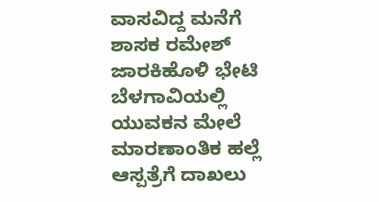ವಾಸವಿದ್ದ ಮನೆಗೆ ಶಾಸಕ ರಮೇಶ್ ಜಾರಕಿಹೊಳಿ ಭೇಟಿ
ಬೆಳಗಾವಿಯಲ್ಲಿ ಯುವಕನ ಮೇಲೆ ಮಾರಣಾಂತಿಕ ಹಲ್ಲೆ ಆಸ್ಪತ್ರೆಗೆ ದಾಖಲು